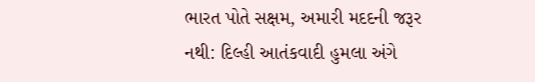ભારત પોતે સક્ષમ, અમારી મદદની જરૂર નથી: દિલ્હી આતંકવાદી હુમલા અંગે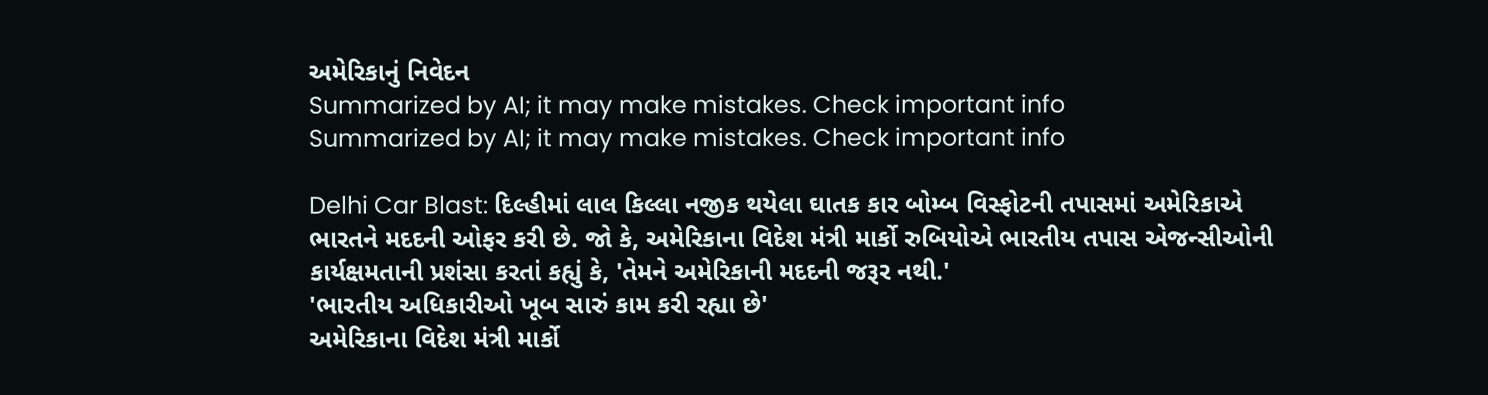અમેરિકાનું નિવેદન
Summarized by AI; it may make mistakes. Check important info
Summarized by AI; it may make mistakes. Check important info

Delhi Car Blast: દિલ્હીમાં લાલ કિલ્લા નજીક થયેલા ઘાતક કાર બોમ્બ વિસ્ફોટની તપાસમાં અમેરિકાએ ભારતને મદદની ઓફર કરી છે. જો કે, અમેરિકાના વિદેશ મંત્રી માર્કો રુબિયોએ ભારતીય તપાસ એજન્સીઓની કાર્યક્ષમતાની પ્રશંસા કરતાં કહ્યું કે, 'તેમને અમેરિકાની મદદની જરૂર નથી.'
'ભારતીય અધિકારીઓ ખૂબ સારું કામ કરી રહ્યા છે'
અમેરિકાના વિદેશ મંત્રી માર્કો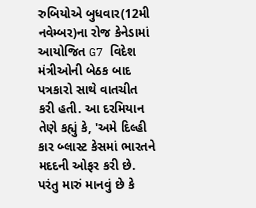રુબિયોએ બુધવાર(12મી નવેમ્બર)ના રોજ કેનેડામાં આયોજિત G7 વિદેશ મંત્રીઓની બેઠક બાદ પત્રકારો સાથે વાતચીત કરી હતી. આ દરમિયાન તેણે કહ્યું કે, 'અમે દિલ્હી કાર બ્લાસ્ટ કેસમાં ભારતને મદદની ઓફર કરી છે. પરંતુ મારું માનવું છે કે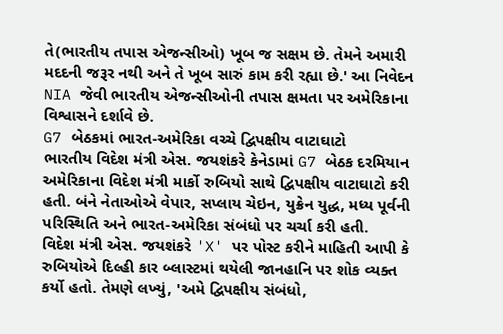તે(ભારતીય તપાસ એજન્સીઓ) ખૂબ જ સક્ષમ છે. તેમને અમારી મદદની જરૂર નથી અને તે ખૂબ સારું કામ કરી રહ્યા છે.' આ નિવેદન NIA જેવી ભારતીય એજન્સીઓની તપાસ ક્ષમતા પર અમેરિકાના વિશ્વાસને દર્શાવે છે.
G7 બેઠકમાં ભારત-અમેરિકા વચ્ચે દ્વિપક્ષીય વાટાઘાટો
ભારતીય વિદેશ મંત્રી એસ. જયશંકરે કેનેડામાં G7 બેઠક દરમિયાન અમેરિકાના વિદેશ મંત્રી માર્કો રુબિયો સાથે દ્વિપક્ષીય વાટાઘાટો કરી હતી. બંને નેતાઓએ વેપાર, સપ્લાય ચેઇન, યુક્રેન યુદ્ધ, મધ્ય પૂર્વની પરિસ્થિતિ અને ભારત-અમેરિકા સંબંધો પર ચર્ચા કરી હતી.
વિદેશ મંત્રી એસ. જયશંકરે 'X' પર પોસ્ટ કરીને માહિતી આપી કે રુબિયોએ દિલ્હી કાર બ્લાસ્ટમાં થયેલી જાનહાનિ પર શોક વ્યક્ત કર્યો હતો. તેમણે લખ્યું, 'અમે દ્વિપક્ષીય સંબંધો,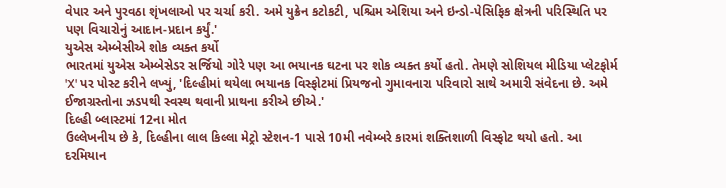વેપાર અને પુરવઠા શૃંખલાઓ પર ચર્ચા કરી. અમે યુક્રેન કટોકટી, પશ્ચિમ એશિયા અને ઇન્ડો-પેસિફિક ક્ષેત્રની પરિસ્થિતિ પર પણ વિચારોનું આદાન-પ્રદાન કર્યું.'
યુએસ એમ્બેસીએ શોક વ્યક્ત કર્યો
ભારતમાં યુએસ એમ્બેસેડર સર્જિયો ગોરે પણ આ ભયાનક ઘટના પર શોક વ્યક્ત કર્યો હતો. તેમણે સોશિયલ મીડિયા પ્લેટફોર્મ 'X' પર પોસ્ટ કરીને લખ્યું, 'દિલ્હીમાં થયેલા ભયાનક વિસ્ફોટમાં પ્રિયજનો ગુમાવનારા પરિવારો સાથે અમારી સંવેદના છે. અમે ઈજાગ્રસ્તોના ઝડપથી સ્વસ્થ થવાની પ્રાથના કરીએ છીએ.'
દિલ્હી બ્લાસ્ટમાં 12ના મોત
ઉલ્લેખનીય છે કે, દિલ્હીના લાલ કિલ્લા મેટ્રો સ્ટેશન-1 પાસે 10મી નવેમ્બરે કારમાં શક્તિશાળી વિસ્ફોટ થયો હતો. આ દરમિયાન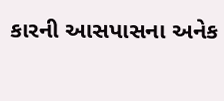કારની આસપાસના અનેક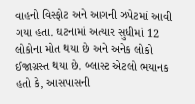વાહનો વિસ્ફોટ અને આગની ઝપેટમાં આવી ગયા હતા. ઘટનામાં અત્યાર સુધીમાં 12 લોકોના મોત થયા છે અને અનેક લોકો ઈજાગ્રસ્ત થયા છે. બ્લાસ્ટ એટલો ભયાનક હતો કે, આસપાસની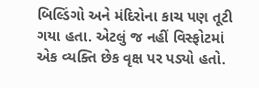બિલ્ડિંગો અને મંદિરોના કાચ પણ તૂટી ગયા હતા. એટલું જ નહીં વિસ્ફોટમાં એક વ્યક્તિ છેક વૃક્ષ પર પડ્યો હતો.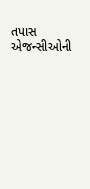તપાસ એજન્સીઓની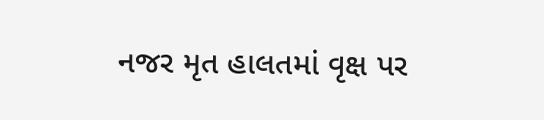નજર મૃત હાલતમાં વૃક્ષ પર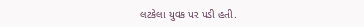લટકેલા યુવક પર પડી હતી.